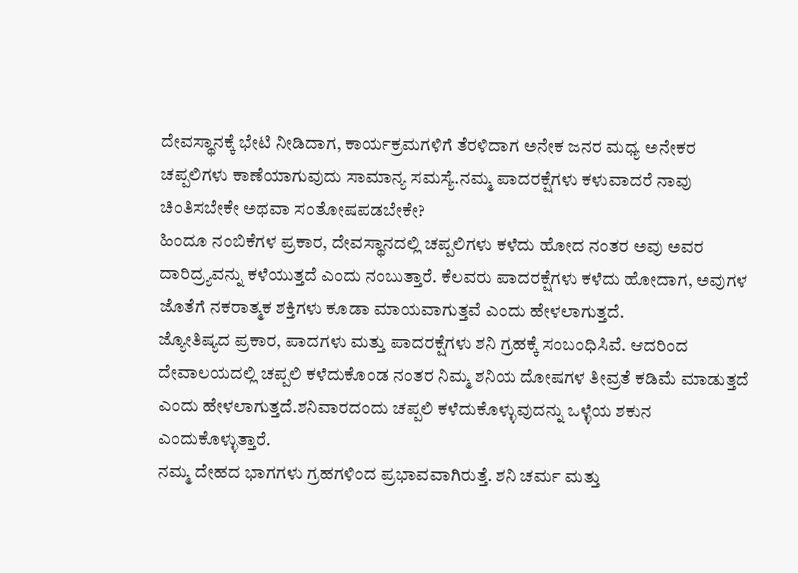ದೇವಸ್ಥಾನಕ್ಕೆ ಭೇಟಿ ನೀಡಿದಾಗ, ಕಾರ್ಯಕ್ರಮಗಳಿಗೆ ತೆರಳಿದಾಗ ಅನೇಕ ಜನರ ಮಧ್ಯ ಅನೇಕರ ಚಪ್ಪಲಿಗಳು ಕಾಣೆಯಾಗುವುದು ಸಾಮಾನ್ಯ ಸಮಸ್ಯೆ.ನಮ್ಮ ಪಾದರಕ್ಷೆಗಳು ಕಳುವಾದರೆ ನಾವು ಚಿಂತಿಸಬೇಕೇ ಅಥವಾ ಸಂತೋಷಪಡಬೇಕೇ?
ಹಿಂದೂ ನಂಬಿಕೆಗಳ ಪ್ರಕಾರ, ದೇವಸ್ಥಾನದಲ್ಲಿ ಚಪ್ಪಲಿಗಳು ಕಳೆದು ಹೋದ ನಂತರ ಅವು ಅವರ ದಾರಿದ್ರ್ಯವನ್ನು ಕಳೆಯುತ್ತದೆ ಎಂದು ನಂಬುತ್ತಾರೆ. ಕೆಲವರು ಪಾದರಕ್ಷೆಗಳು ಕಳೆದು ಹೋದಾಗ, ಅವುಗಳ ಜೊತೆಗೆ ನಕರಾತ್ಮಕ ಶಕ್ತಿಗಳು ಕೂಡಾ ಮಾಯವಾಗುತ್ತವೆ ಎಂದು ಹೇಳಲಾಗುತ್ತದೆ.
ಜ್ಯೋತಿಷ್ಯದ ಪ್ರಕಾರ, ಪಾದಗಳು ಮತ್ತು ಪಾದರಕ್ಷೆಗಳು ಶನಿ ಗ್ರಹಕ್ಕೆ ಸಂಬಂಧಿಸಿವೆ. ಆದರಿಂದ ದೇವಾಲಯದಲ್ಲಿ ಚಪ್ಪಲಿ ಕಳೆದುಕೊಂಡ ನಂತರ ನಿಮ್ಮ ಶನಿಯ ದೋಷಗಳ ತೀವ್ರತೆ ಕಡಿಮೆ ಮಾಡುತ್ತದೆ ಎಂದು ಹೇಳಲಾಗುತ್ತದೆ.ಶನಿವಾರದಂದು ಚಪ್ಪಲಿ ಕಳೆದುಕೊಳ್ಳುವುದನ್ನು ಒಳ್ಳೆಯ ಶಕುನ ಎಂದುಕೊಳ್ಳುತ್ತಾರೆ.
ನಮ್ಮ ದೇಹದ ಭಾಗಗಳು ಗ್ರಹಗಳಿಂದ ಪ್ರಭಾವವಾಗಿರುತ್ತೆ. ಶನಿ ಚರ್ಮ ಮತ್ತು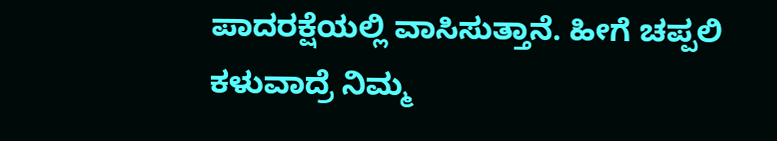ಪಾದರಕ್ಷೆಯಲ್ಲಿ ವಾಸಿಸುತ್ತಾನೆ. ಹೀಗೆ ಚಪ್ಪಲಿ ಕಳುವಾದ್ರೆ ನಿಮ್ಮ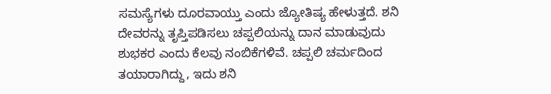ಸಮಸ್ಯೆಗಳು ದೂರವಾಯ್ತು ಎಂದು ಜ್ಯೋತಿಷ್ಯ ಹೇಳುತ್ತದೆ. ಶನಿ ದೇವರನ್ನು ತೃಪ್ತಿಪಡಿಸಲು ಚಪ್ಪಲಿಯನ್ನು ದಾನ ಮಾಡುವುದು ಶುಭಕರ ಎಂದು ಕೆಲವು ನಂಬಿಕೆಗಳಿವೆ. ಚಪ್ಪಲಿ ಚರ್ಮದಿಂದ ತಯಾರಾಗಿದ್ದು, ಇದು ಶನಿ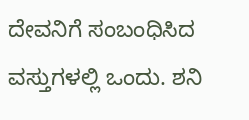ದೇವನಿಗೆ ಸಂಬಂಧಿಸಿದ ವಸ್ತುಗಳಲ್ಲಿ ಒಂದು. ಶನಿ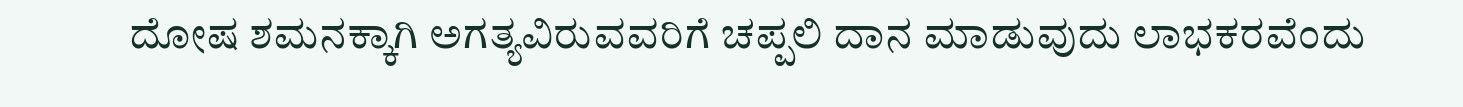ದೋಷ ಶಮನಕ್ಕಾಗಿ ಅಗತ್ಯವಿರುವವರಿಗೆ ಚಪ್ಪಲಿ ದಾನ ಮಾಡುವುದು ಲಾಭಕರವೆಂದು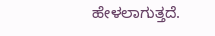ಹೇಳಲಾಗುತ್ತದೆ.